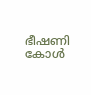ഭീഷണി കോൾ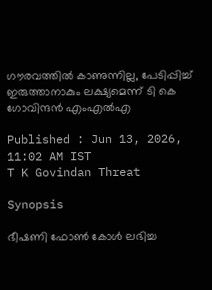ഗൗരവത്തിൽ കാണുന്നില്ല, പേടിപ്പിച്ച് ഇരുത്താനാകും ലക്ഷ്യമെന്ന് ടി കെ ഗോവിന്ദൻ എംഎൽഎ

Published : Jun 13, 2026, 11:02 AM IST
T K Govindan Threat

Synopsis

ഭീഷണി ഫോൺ കോൾ ലഭിച്ച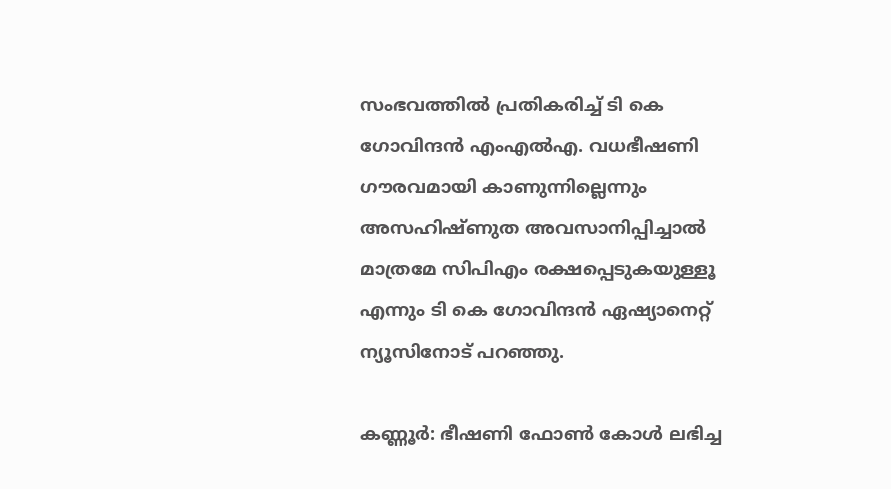സംഭവത്തിൽ പ്രതികരിച്ച് ടി കെ ഗോവിന്ദൻ എംഎൽഎ. വധഭീഷണി ഗൗരവമായി കാണുന്നില്ലെന്നും അസഹിഷ്ണുത അവസാനിപ്പിച്ചാൽ മാത്രമേ സിപിഎം രക്ഷപ്പെടുകയുള്ളൂ എന്നും ടി കെ ഗോവിന്ദൻ ഏഷ്യാനെറ്റ്‌ ന്യൂസിനോട് പറഞ്ഞു.

കണ്ണൂർ: ഭീഷണി ഫോൺ കോൾ ലഭിച്ച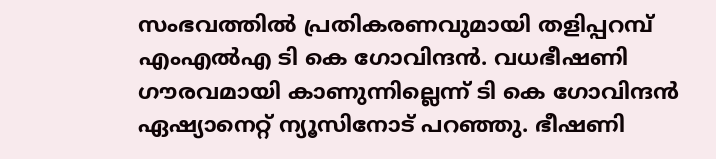സംഭവത്തിൽ പ്രതികരണവുമായി തളിപ്പറമ്പ് എംഎൽഎ ടി കെ ഗോവിന്ദൻ. വധഭീഷണി ഗൗരവമായി കാണുന്നില്ലെന്ന് ടി കെ ഗോവിന്ദൻ ഏഷ്യാനെറ്റ്‌ ന്യൂസിനോട് പറഞ്ഞു. ഭീഷണി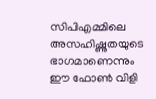സിപിഎമ്മിലെ അസഹിഷ്ണുതയുടെ ഭാഗമാണെന്നും ഈ ഫോൺ വിളി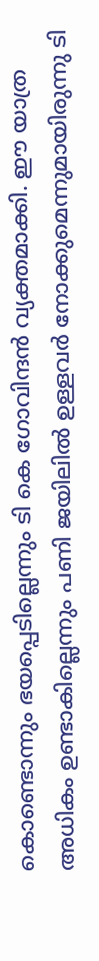കൊണ്ടൊന്നും ഭയപ്പെടില്ലെന്നും ടി കെ ഗോവിന്ദൻ വ്യക്തമാക്കി. ഈ യാത്ര അധികം ഉണ്ടാകില്ലെന്നും പണി ജയിലിൽ ഉള്ളവർ നോക്കുമെന്നുമായിരുന്നു ടി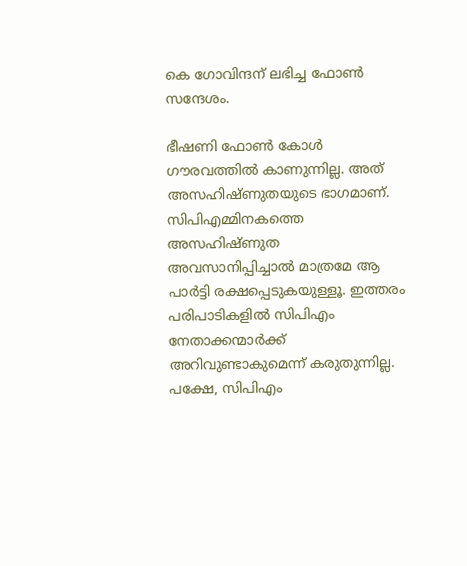കെ ഗോവിന്ദന് ലഭിച്ച ഫോൺ സന്ദേശം.

ഭീഷണി ഫോൺ കോൾ ഗൗരവത്തിൽ കാണുന്നില്ല. അത് അസഹിഷ്ണുതയുടെ ഭാഗമാണ്. സിപിഎമ്മിനകത്തെ അസഹിഷ്ണുത അവസാനിപ്പിച്ചാൽ മാത്രമേ ആ പാ‍ർട്ടി രക്ഷപ്പെടുകയുള്ളൂ. ഇത്തരം പരിപാടികളിൽ സിപിഎം നേതാക്കന്മാർക്ക് അറിവുണ്ടാകുമെന്ന് കരുതുന്നില്ല. പക്ഷേ, സിപിഎം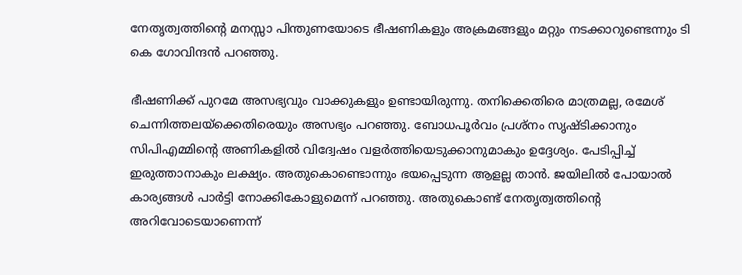നേതൃത്വത്തിൻ്റെ മനസ്സാ പിന്തുണയോടെ ഭീഷണികളും അക്രമങ്ങളും മറ്റും നടക്കാറുണ്ടെന്നും ടി കെ ഗോവിന്ദൻ പറഞ്ഞു.

ഭീഷണിക്ക് പുറമേ അസഭ്യവും വാക്കുകളും ഉണ്ടായിരുന്നു. തനിക്കെതിരെ മാത്രമല്ല, രമേശ് ചെന്നിത്തലയ്ക്കെതിരെയും അസഭ്യം പറഞ്ഞു. ബോധപൂ‍ർവം പ്രശ്നം സൃഷ്ടിക്കാനും സിപിഎമ്മിന്റെ അണികളിൽ വിദ്വേഷം വള‍ർ‌ത്തിയെടുക്കാനുമാകും ഉദ്ദേശ്യം. പേടിപ്പിച്ച് ഇരുത്താനാകും ലക്ഷ്യം. അതുകൊണ്ടൊന്നും ഭയപ്പെടുന്ന ആളല്ല താൻ. ജയിലിൽ പോയാൽ കാര്യങ്ങൾ പാർട്ടി നോക്കികോളുമെന്ന് പറഞ്ഞു. അതുകൊണ്ട് നേതൃത്വത്തിന്റെ അറിവോടെയാണെന്ന്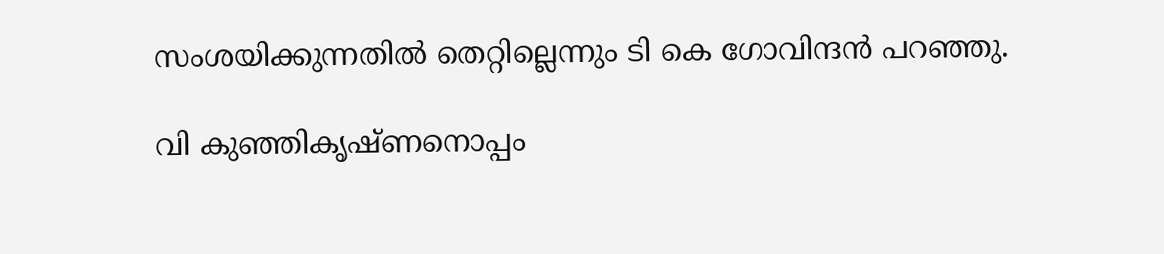സംശയിക്കുന്നതിൽ തെറ്റില്ലെന്നും ടി കെ ഗോവിന്ദൻ പറഞ്ഞു.

വി കുഞ്ഞികൃഷ്ണനൊപ്പം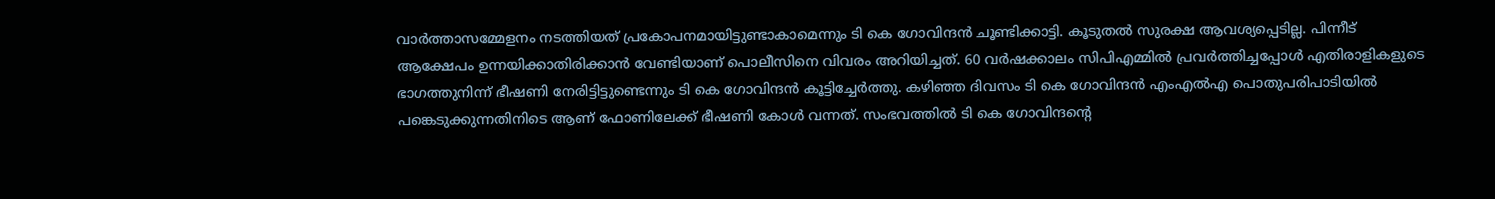വാർത്താസമ്മേളനം നടത്തിയത് പ്രകോപനമായിട്ടുണ്ടാകാമെന്നും ടി കെ ഗോവിന്ദൻ ചൂണ്ടിക്കാട്ടി. കൂടുതൽ സുരക്ഷ ആവശ്യപ്പെടില്ല. പിന്നീട് ആക്ഷേപം ഉന്നയിക്കാതിരിക്കാൻ വേണ്ടിയാണ് പൊലീസിനെ വിവരം അറിയിച്ചത്. 60 വ‍ർഷക്കാലം സിപിഎമ്മിൽ പ്രവ‍ർത്തിച്ചപ്പോൾ എതിരാളികളുടെ ഭാഗത്തുനിന്ന് ഭീഷണി നേരിട്ടിട്ടുണ്ടെന്നും ടി കെ ഗോവിന്ദൻ കൂട്ടിച്ചേ‍ർ‌ത്തു. കഴിഞ്ഞ ദിവസം ടി കെ ഗോവിന്ദൻ എംഎൽഎ പൊതുപരിപാടിയിൽ പങ്കെടുക്കുന്നതിനിടെ ആണ് ഫോണിലേക്ക് ഭീഷണി കോൾ വന്നത്. സംഭവത്തിൽ ടി കെ ഗോവിന്ദൻ്റെ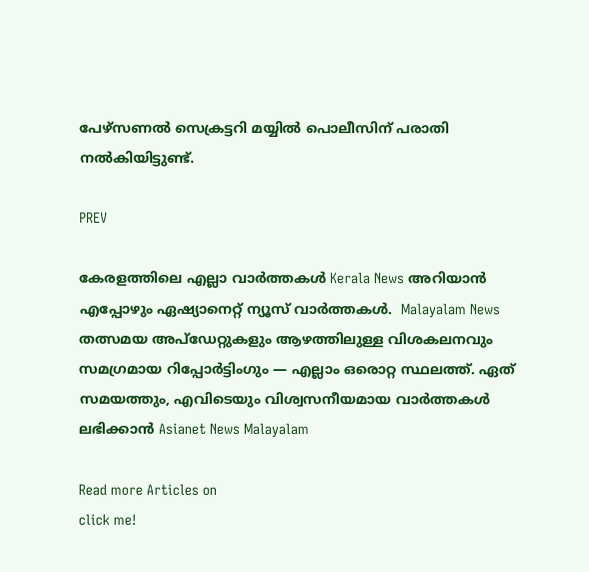പേഴ്സണൽ സെക്രട്ടറി മയ്യിൽ പൊലീസിന് പരാതി നൽകിയിട്ടുണ്ട്.

PREV

കേരളത്തിലെ എല്ലാ വാർത്തകൾ Kerala News അറിയാൻ  എപ്പോഴും ഏഷ്യാനെറ്റ് ന്യൂസ് വാർത്തകൾ.  Malayalam News   തത്സമയ അപ്‌ഡേറ്റുകളും ആഴത്തിലുള്ള വിശകലനവും സമഗ്രമായ റിപ്പോർട്ടിംഗും — എല്ലാം ഒരൊറ്റ സ്ഥലത്ത്. ഏത് സമയത്തും, എവിടെയും വിശ്വസനീയമായ വാർത്തകൾ ലഭിക്കാൻ Asianet News Malayalam

Read more Articles on
click me!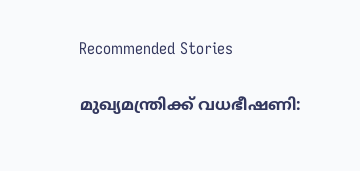Recommended Stories

മുഖ്യമന്ത്രിക്ക് വധഭീഷണി: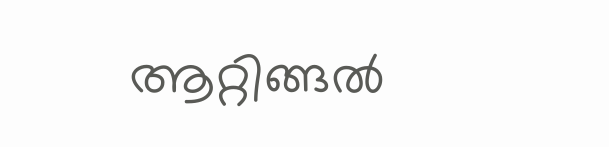ആറ്റിങ്ങൽ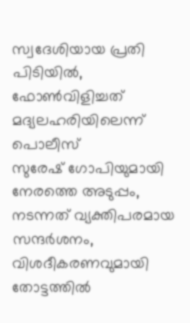സ്വദേശിയായ പ്രതി പിടിയിൽ, ഫോൺവിളിച്ചത് മദ്യലഹരിയിലെന്ന് പൊലീസ്
സുരേഷ് ഗോപിയുമായി നേരത്തെ അടുപ്പം, നടന്നത് വ്യക്തിപരമായ സന്ദർശനം, വിശദീകരണവുമായി തോട്ടത്തിൽ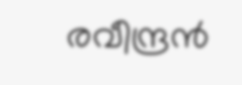രവീന്ദ്രൻ